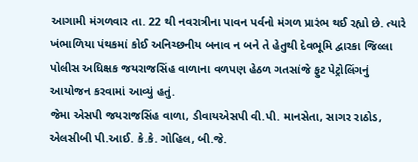આગામી મંગળવાર તા. 22 થી નવરાત્રીના પાવન પર્વનો મંગળ પ્રારંભ થઈ રહ્યો છે. ત્યારે ખંભાળિયા પંથકમાં કોઈ અનિચ્છનીય બનાવ ન બને તે હેતુથી દેવભૂમિ દ્વારકા જિલ્લા પોલીસ અધિક્ષક જયરાજસિંહ વાળાના વળપણ હેઠળ ગતસાંજે ફુટ પેટ્રોલિંગનું આયોજન કરવામાં આવ્યું હતું.
જેમા એસપી જયરાજસિંહ વાળા, ડીવાયએસપી વી.પી. માનસેતા, સાગર રાઠોડ, એલસીબી પી.આઈ. કે.કે. ગોહિલ, બી.જે.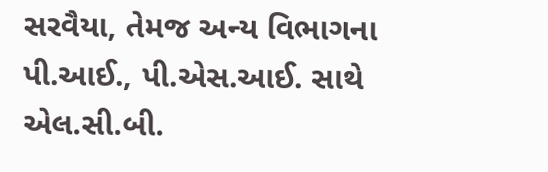સરવૈયા, તેમજ અન્ય વિભાગના પી.આઈ., પી.એસ.આઈ. સાથે એલ.સી.બી.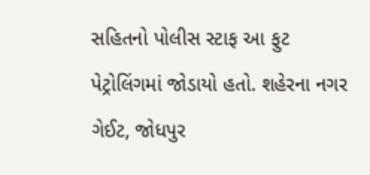સહિતનો પોલીસ સ્ટાફ આ ફુટ પેટ્રોલિંગમાં જોડાયો હતો. શહેરના નગર ગેઈટ, જોધપુર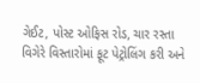ગેઈટ, પોસ્ટ ઓફિસ રોડ, ચાર રસ્તા વિગેરે વિસ્તારોમાં ફૂટ પેટ્રોલિંગ કરી અને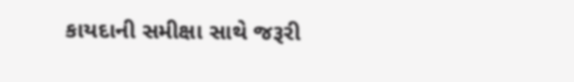કાયદાની સમીક્ષા સાથે જરૂરી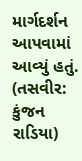માર્ગદર્શન આપવામાં આવ્યું હતું. (તસવીર: કુંજન રાડિયા)